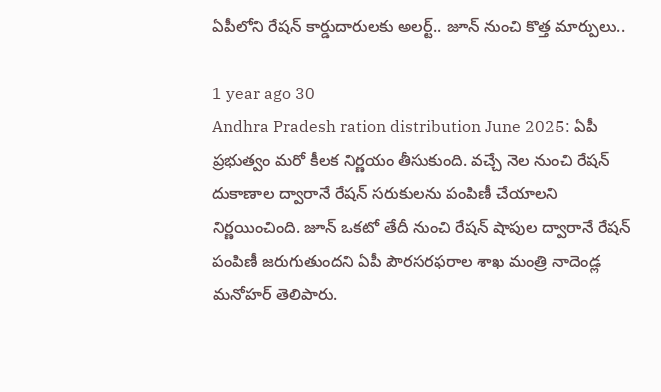ఏపీలోని రేషన్ కార్డుదారులకు అలర్ట్.. జూన్ నుంచి కొత్త మార్పులు..

1 year ago 30
Andhra Pradesh ration distribution June 2025: ఏపీ ప్రభుత్వం మరో కీలక నిర్ణయం తీసుకుంది. వచ్చే నెల నుంచి రేషన్ దుకాణాల ద్వారానే రేషన్ సరుకులను పంపిణీ చేయాలని నిర్ణయించింది. జూన్ ఒకటో తేదీ నుంచి రేషన్ షాపుల ద్వారానే రేషన్ పంపిణీ జరుగుతుందని ఏపీ పౌరసరఫరాల శాఖ మంత్రి నాదెండ్ల మనోహర్ తెలిపారు.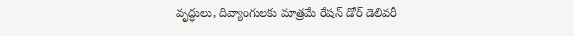వృద్ధులు, దివ్యాంగులకు మాత్రమే రేషన్ డోర్ డెలివరీ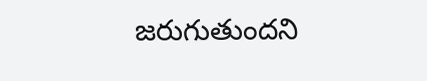జరుగుతుందని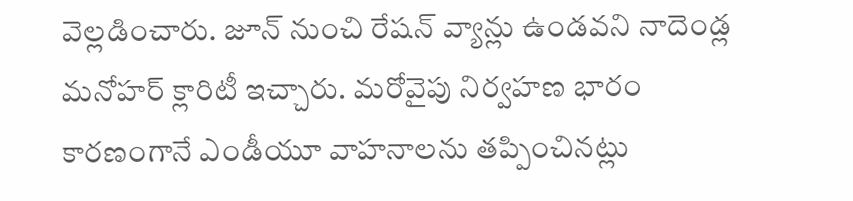వెల్లడించారు. జూన్ నుంచి రేషన్ వ్యాన్లు ఉండవని నాదెండ్ల మనోహర్ క్లారిటీ ఇచ్చారు. మరోవైపు నిర్వహణ భారం కారణంగానే ఎండీయూ వాహనాలను తప్పించినట్లు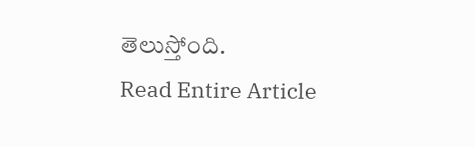తెలుస్తోంది.
Read Entire Article